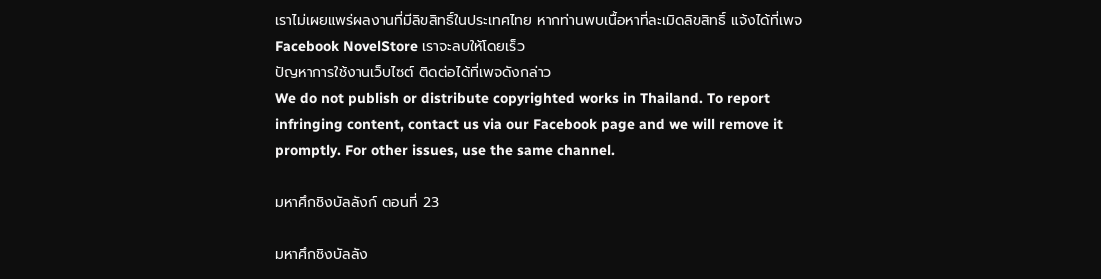เราไม่เผยแพร่ผลงานที่มีลิขสิทธิ์ในประเทศไทย หากท่านพบเนื้อหาที่ละเมิดลิขสิทธิ์ แจ้งได้ที่เพจ Facebook NovelStore เราจะลบให้โดยเร็ว
ปัญหาการใช้งานเว็บไซต์ ติดต่อได้ที่เพจดังกล่าว
We do not publish or distribute copyrighted works in Thailand. To report infringing content, contact us via our Facebook page and we will remove it promptly. For other issues, use the same channel.

มหาศึกชิงบัลลังก์ ตอนที่ 23

มหาศึกชิงบัลลัง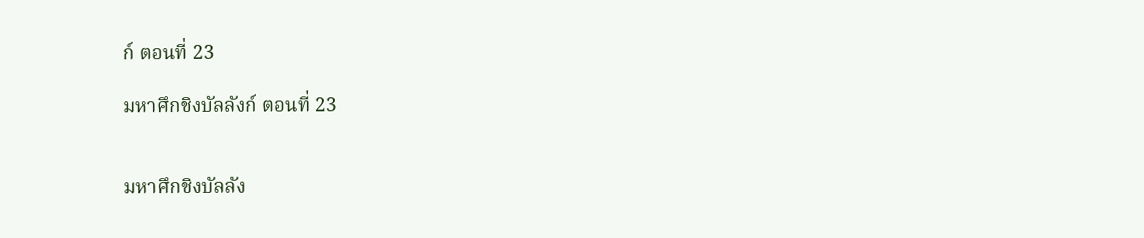ก์ ตอนที่ 23

มหาศึกชิงบัลลังก์ ตอนที่ 23


มหาศึกชิงบัลลัง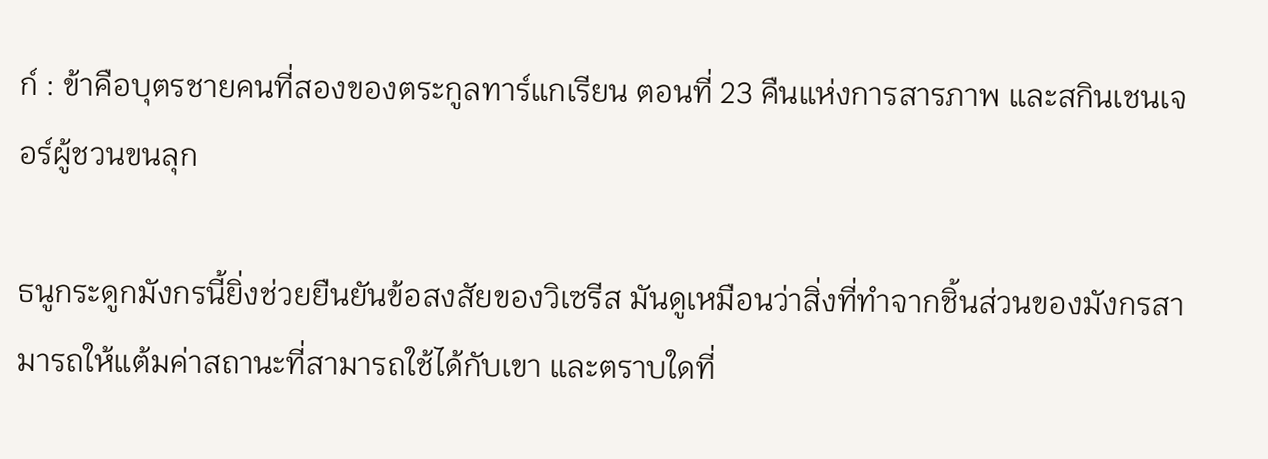ก์ : ข้าคือบุตรชายคนที่สองของตระกูลทาร์แกเรียน ตอนที่ 23 คืนแห่งการสารภาพ และสกินเชนเจอร์ผู้ชวนขนลุก

ธนูกระดูกมังกรนี้ยิ่งช่วยยืนยันข้อสงสัยของวิเซรีส มันดูเหมือนว่าสิ่งที่ทำจากชิ้นส่วนของมังกรสามารถให้แต้มค่าสถานะที่สามารถใช้ได้กับเขา และตราบใดที่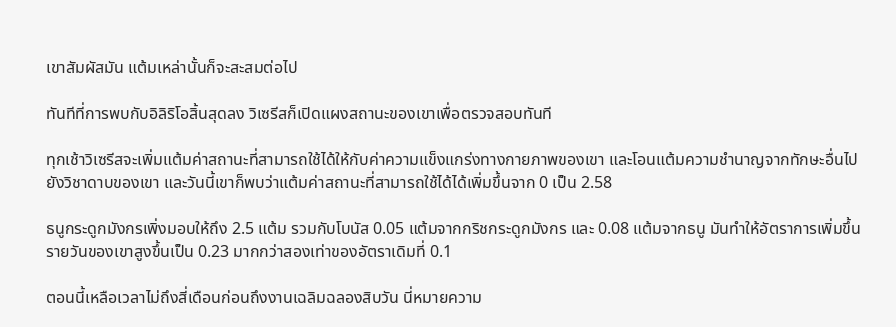เขาสัมผัสมัน แต้มเหล่านั้นก็จะสะสมต่อไป

ทันทีที่การพบกับอิลิริโอสิ้นสุดลง วิเซรีสก็เปิดแผงสถานะของเขาเพื่อตรวจสอบทันที

ทุกเช้าวิเซรีสจะเพิ่มแต้มค่าสถานะที่สามารถใช้ได้ให้กับค่าความแข็งแกร่งทางกายภาพของเขา และโอนแต้มความชำนาญจากทักษะอื่นไปยังวิชาดาบของเขา และวันนี้เขาก็พบว่าแต้มค่าสถานะที่สามารถใช้ได้ได้เพิ่มขึ้นจาก 0 เป็น 2.58

ธนูกระดูกมังกรเพิ่งมอบให้ถึง 2.5 แต้ม รวมกับโบนัส 0.05 แต้มจากกริชกระดูกมังกร และ 0.08 แต้มจากธนู มันทำให้อัตราการเพิ่มขึ้นรายวันของเขาสูงขึ้นเป็น 0.23 มากกว่าสองเท่าของอัตราเดิมที่ 0.1

ตอนนี้เหลือเวลาไม่ถึงสี่เดือนก่อนถึงงานเฉลิมฉลองสิบวัน นี่หมายความ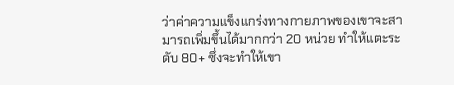ว่าค่าความแข็งแกร่งทางกายภาพของเขาจะสามารถเพิ่มขึ้นได้มากกว่า 20 หน่วย ทำให้แตะระดับ 80+ ซึ่งจะทำให้เขา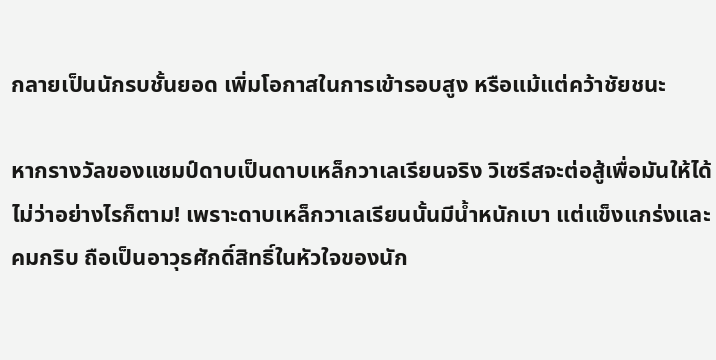กลายเป็นนักรบชั้นยอด เพิ่มโอกาสในการเข้ารอบสูง หรือแม้แต่คว้าชัยชนะ

หากรางวัลของแชมป์ดาบเป็นดาบเหล็กวาเลเรียนจริง วิเซรีสจะต่อสู้เพื่อมันให้ได้ไม่ว่าอย่างไรก็ตาม! เพราะดาบเหล็กวาเลเรียนนั้นมีน้ำหนักเบา แต่แข็งแกร่งและคมกริบ ถือเป็นอาวุธศักดิ์สิทธิ์ในหัวใจของนัก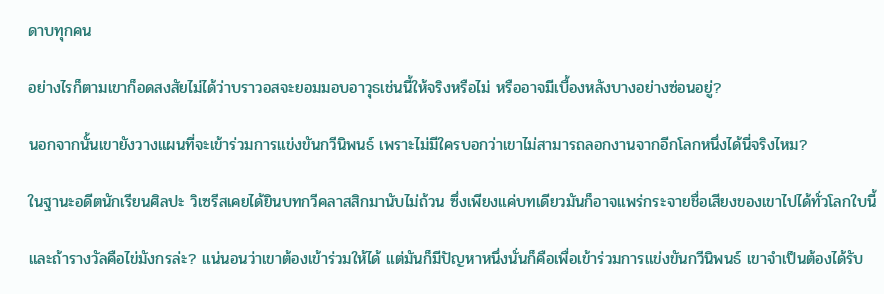ดาบทุกคน

อย่างไรก็ตามเขาก็อดสงสัยไม่ได้ว่าบราวอสจะยอมมอบอาวุธเช่นนี้ให้จริงหรือไม่ หรืออาจมีเบื้องหลังบางอย่างซ่อนอยู่?

นอกจากนั้นเขายังวางแผนที่จะเข้าร่วมการแข่งขันกวีนิพนธ์ เพราะไม่มีใครบอกว่าเขาไม่สามารถลอกงานจากอีกโลกหนึ่งได้นี่จริงไหม?

ในฐานะอดีตนักเรียนศิลปะ วิเซรีสเคยได้ยินบทกวีคลาสสิกมานับไม่ถ้วน ซึ่งเพียงแค่บทเดียวมันก็อาจแพร่กระจายชื่อเสียงของเขาไปได้ทั่วโลกใบนี้

และถ้ารางวัลคือไข่มังกรล่ะ? แน่นอนว่าเขาต้องเข้าร่วมให้ได้ แต่มันก็มีปัญหาหนึ่งนั่นก็คือเพื่อเข้าร่วมการแข่งขันกวีนิพนธ์ เขาจำเป็นต้องได้รับ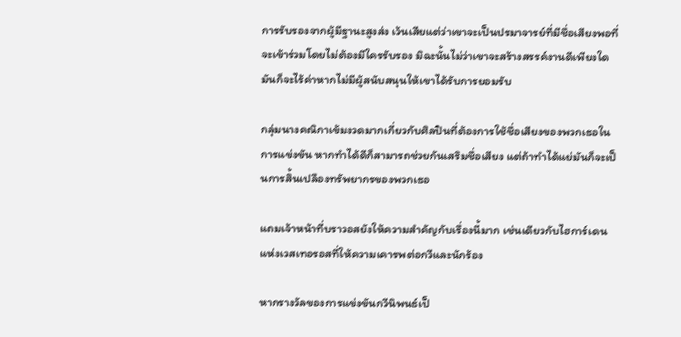การรับรองจากผู้มีฐานะสูงส่ง เว้นเสียแต่ว่าเขาจะเป็นปรมาจารย์ที่มีชื่อเสียงพอที่จะเข้าร่วมโดยไม่ต้องมีใครรับรอง มิฉะนั้นไม่ว่าเขาจะสร้างสรรค์งานดีเพียงใด มันก็จะไร้ค่าหากไม่มีผู้สนับสนุนให้เขาได้รับการยอมรับ

กลุ่มนางคณิกาเข้มงวดมากเกี่ยวกับศิลปินที่ต้องการใช้ชื่อเสียงของพวกเธอในการแข่งขัน หากทำได้ดีก็สามารถช่วยกันเสริมชื่อเสียง แต่ถ้าทำได้แย่มันก็จะเป็นการสิ้นเปลืองทรัพยากรของพวกเธอ

แถมเจ้าหน้าที่บราวอสยังให้ความสำคัญกับเรื่องนี้มาก เช่นเดียวกับไฮการ์เดนแห่งเวสเทอรอสที่ให้ความเคารพต่อกวีและนักร้อง

หากรางวัลของการแข่งขันกวีนิพนธ์เป็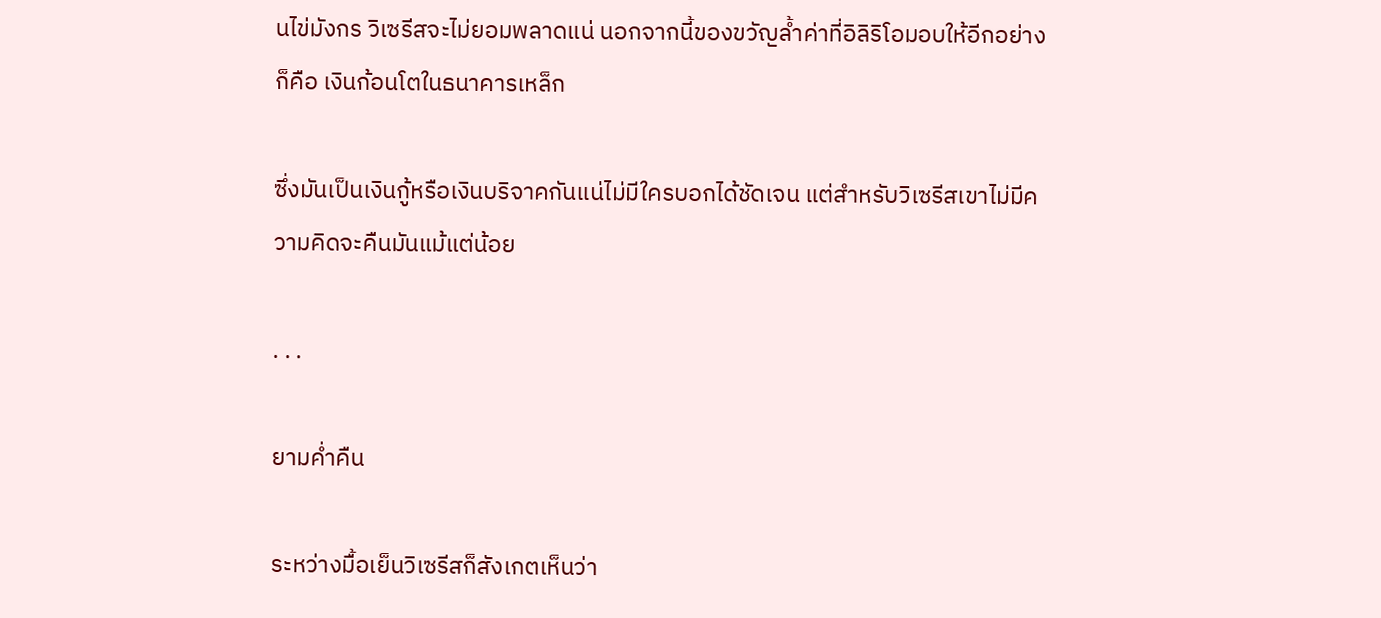นไข่มังกร วิเซรีสจะไม่ยอมพลาดแน่ นอกจากนี้ของขวัญล้ำค่าที่อิลิริโอมอบให้อีกอย่างก็คือ เงินก้อนโตในธนาคารเหล็ก

ซึ่งมันเป็นเงินกู้หรือเงินบริจาคกันแน่ไม่มีใครบอกได้ชัดเจน แต่สำหรับวิเซรีสเขาไม่มีความคิดจะคืนมันแม้แต่น้อย

. . .

ยามค่ำคืน

ระหว่างมื้อเย็นวิเซรีสก็สังเกตเห็นว่า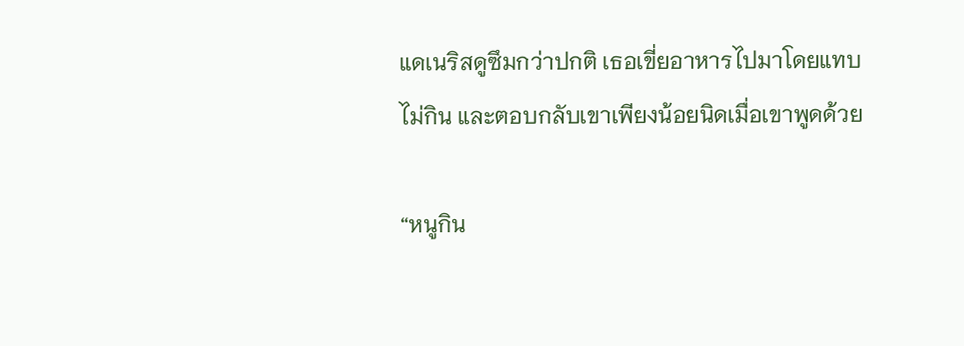แดเนริสดูซึมกว่าปกติ เธอเขี่ยอาหารไปมาโดยแทบไม่กิน และตอบกลับเขาเพียงน้อยนิดเมื่อเขาพูดด้วย

“หนูกิน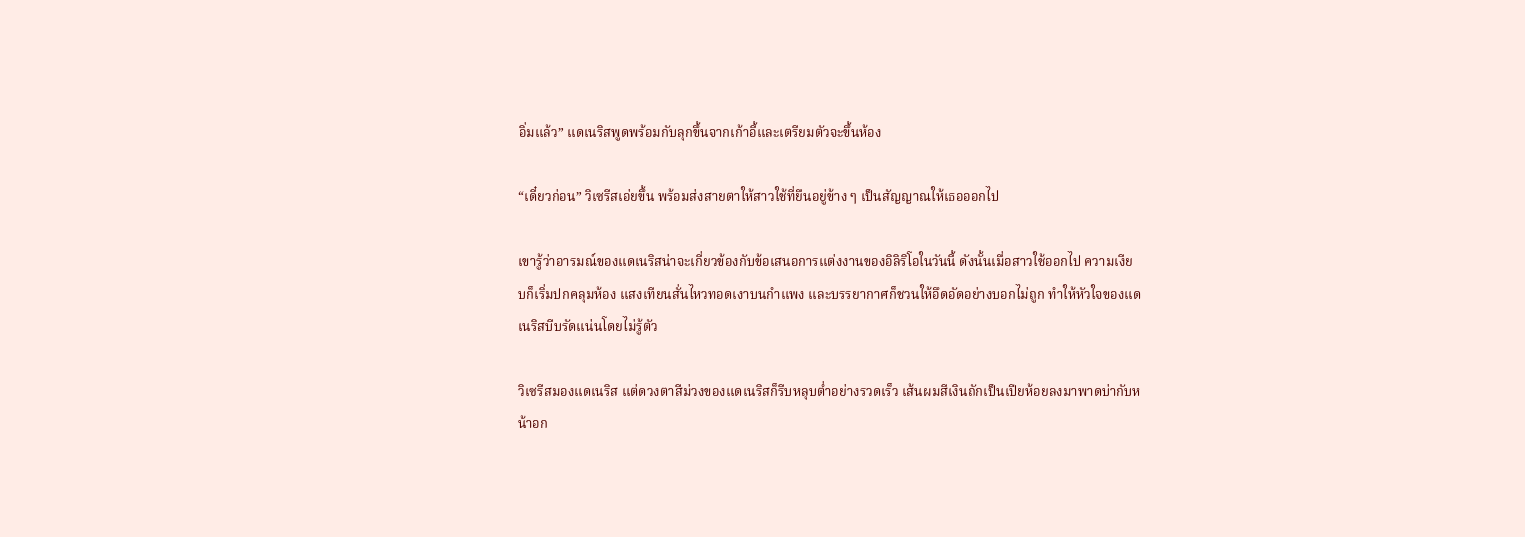อิ่มแล้ว” แดเนริสพูดพร้อมกับลุกขึ้นจากเก้าอี้และเตรียมตัวจะขึ้นห้อง

“เดี๋ยวก่อน” วิเซรีสเอ่ยขึ้น พร้อมส่งสายตาให้สาวใช้ที่ยืนอยู่ข้าง ๆ เป็นสัญญาณให้เธอออกไป

เขารู้ว่าอารมณ์ของแดเนริสน่าจะเกี่ยวข้องกับข้อเสนอการแต่งงานของอิลิริโอในวันนี้ ดังนั้นเมื่อสาวใช้ออกไป ความเงียบก็เริ่มปกคลุมห้อง แสงเทียนสั่นไหวทอดเงาบนกำแพง และบรรยากาศก็ชวนให้อึดอัดอย่างบอกไม่ถูก ทำให้หัวใจของแดเนริสบีบรัดแน่นโดยไม่รู้ตัว

วิเซรีสมองแดเนริส แต่ดวงตาสีม่วงของแดเนริสก็รีบหลุบต่ำอย่างรวดเร็ว เส้นผมสีเงินถักเป็นเปียห้อยลงมาพาดบ่ากับหน้าอก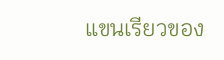แขนเรียวของ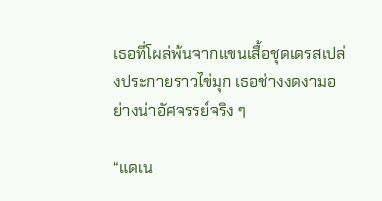เธอที่โผล่พ้นจากแขนเสื้อชุดเดรสเปล่งประกายราวไข่มุก เธอช่างงดงามอย่างน่าอัศจรรย์จริง ๆ

“แดเน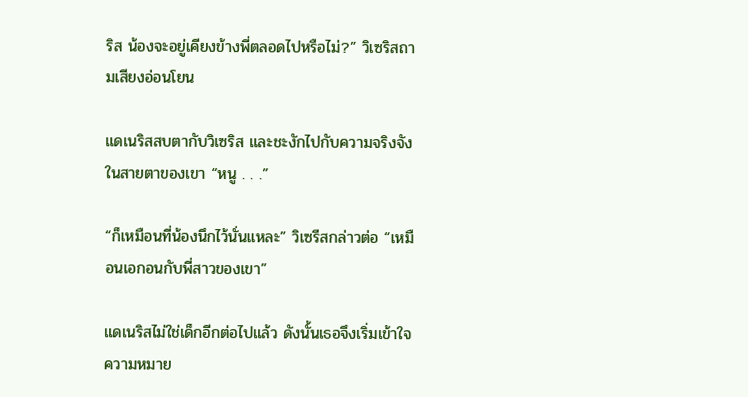ริส น้องจะอยู่เคียงข้างพี่ตลอดไปหรือไม่?” วิเซริสถามเสียงอ่อนโยน

แดเนริสสบตากับวิเซริส และชะงักไปกับความจริงจังในสายตาของเขา “หนู . . .”

“ก็เหมือนที่น้องนึกไว้นั่นแหละ” วิเซรีสกล่าวต่อ “เหมือนเอกอนกับพี่สาวของเขา”

แดเนริสไม่ใช่เด็กอีกต่อไปแล้ว ดังนั้นเธอจึงเริ่มเข้าใจความหมาย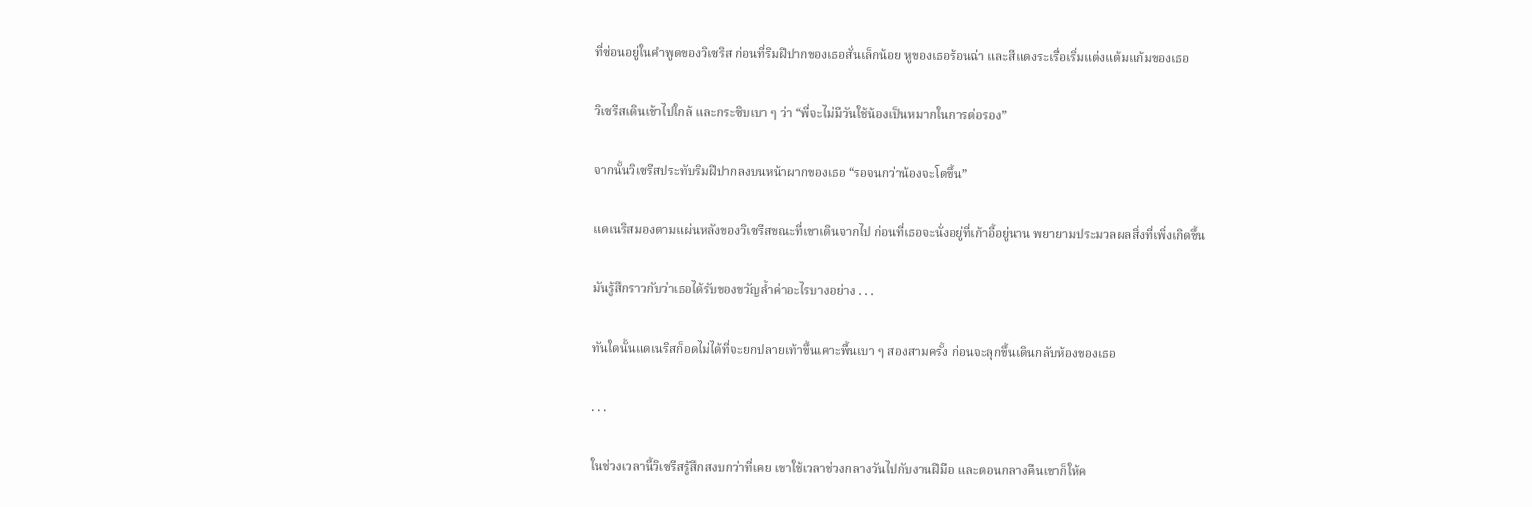ที่ซ่อนอยู่ในคำพูดของวิเซริส ก่อนที่ริมฝีปากของเธอสั่นเล็กน้อย หูของเธอร้อนฉ่า และสีแดงระเรื่อเริ่มแต่งแต้มแก้มของเธอ

วิเซรีสเดินเข้าไปใกล้ และกระซิบเบา ๆ ว่า “พี่จะไม่มีวันใช้น้องเป็นหมากในการต่อรอง”

จากนั้นวิเซรีสประทับริมฝีปากลงบนหน้าผากของเธอ “รอจนกว่าน้องจะโตขึ้น”

แดเนริสมองตามแผ่นหลังของวิเซรีสขณะที่เขาเดินจากไป ก่อนที่เธอจะนั่งอยู่ที่เก้าอี้อยู่นาน พยายามประมวลผลสิ่งที่เพิ่งเกิดขึ้น

มันรู้สึกราวกับว่าเธอได้รับของขวัญล้ำค่าอะไรบางอย่าง . . .

ทันใดนั้นแดเนริสก็อดไม่ได้ที่จะยกปลายเท้าขึ้นเคาะพื้นเบา ๆ สองสามครั้ง ก่อนจะลุกขึ้นเดินกลับห้องของเธอ

. . .

ในช่วงเวลานี้วิเซรีสรู้สึกสงบกว่าที่เคย เขาใช้เวลาช่วงกลางวันไปกับงานฝีมือ และตอนกลางคืนเขาก็ให้ค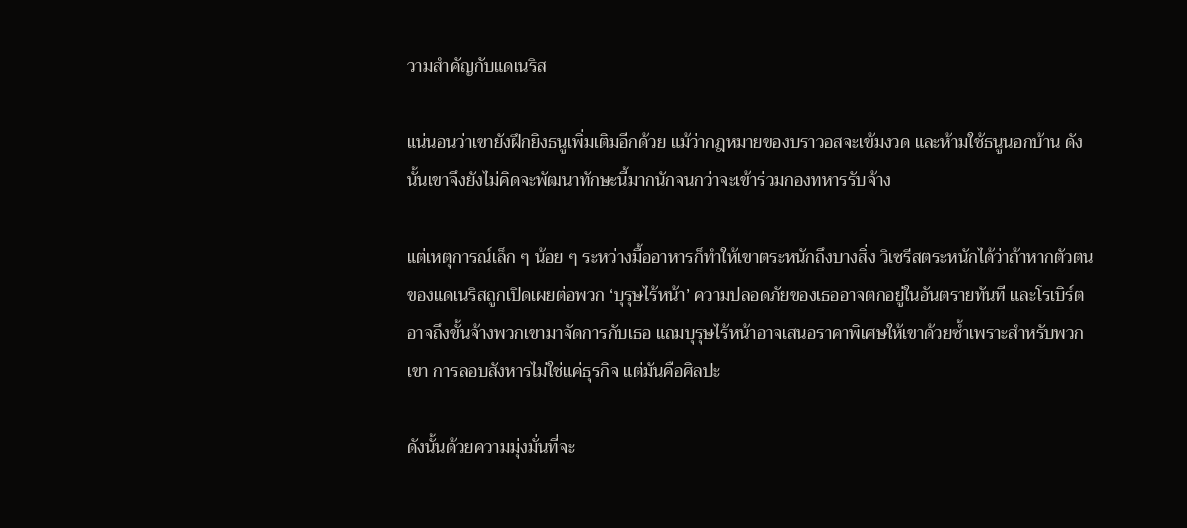วามสำคัญกับแดเนริส

แน่นอนว่าเขายังฝึกยิงธนูเพิ่มเติมอีกด้วย แม้ว่ากฎหมายของบราวอสจะเข้มงวด และห้ามใช้ธนูนอกบ้าน ดังนั้นเขาจึงยังไม่คิดจะพัฒนาทักษะนี้มากนักจนกว่าจะเข้าร่วมกองทหารรับจ้าง

แต่เหตุการณ์เล็ก ๆ น้อย ๆ ระหว่างมื้ออาหารก็ทำให้เขาตระหนักถึงบางสิ่ง วิเซรีสตระหนักได้ว่าถ้าหากตัวตนของแดเนริสถูกเปิดเผยต่อพวก ‘บุรุษไร้หน้า’ ความปลอดภัยของเธออาจตกอยู่ในอันตรายทันที และโรเบิร์ตอาจถึงขั้นจ้างพวกเขามาจัดการกับเธอ แถมบุรุษไร้หน้าอาจเสนอราคาพิเศษให้เขาด้วยซ้ำเพราะสำหรับพวกเขา การลอบสังหารไม่ใช่แค่ธุรกิจ แต่มันคือศิลปะ

ดังนั้นด้วยความมุ่งมั่นที่จะ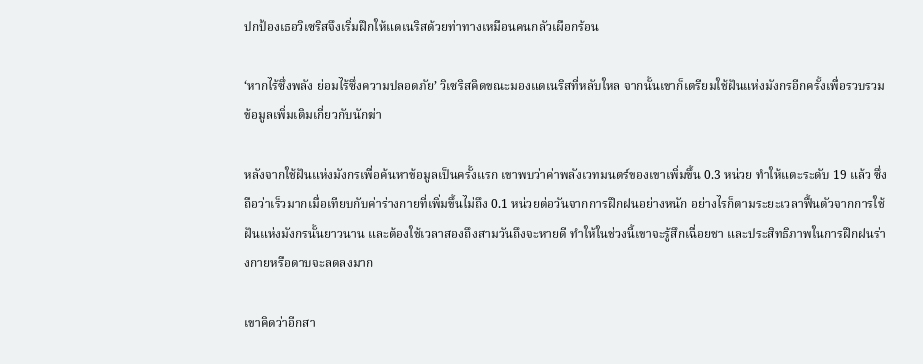ปกป้องเธอวิเซริสจึงเริ่มฝึกให้แดเนริสด้วยท่าทางเหมือนคนกลัวเผือกร้อน

‘หากไร้ซึ่งพลัง ย่อมไร้ซึ่งความปลอดภัย’ วิเซริสคิดขณะมองแดเนริสที่หลับใหล จากนั้นเขาก็เตรียมใช้ฝันแห่งมังกรอีกครั้งเพื่อรวบรวมข้อมูลเพิ่มเติมเกี่ยวกับนักฆ่า

หลังจากใช้ฝันแห่งมังกรเพื่อค้นหาข้อมูลเป็นครั้งแรก เขาพบว่าค่าพลังเวทมนตร์ของเขาเพิ่มขึ้น 0.3 หน่วย ทำให้แตะระดับ 19 แล้ว ซึ่งถือว่าเร็วมากเมื่อเทียบกับค่าร่างกายที่เพิ่มขึ้นไม่ถึง 0.1 หน่วยต่อวันจากการฝึกฝนอย่างหนัก อย่างไรก็ตามระยะเวลาฟื้นตัวจากการใช้ฝันแห่งมังกรนั้นยาวนาน และต้องใช้เวลาสองถึงสามวันถึงจะหายดี ทำให้ในช่วงนี้เขาจะรู้สึกเฉื่อยชา และประสิทธิภาพในการฝึกฝนร่างกายหรือดาบจะลดลงมาก

เขาคิดว่าอีกสา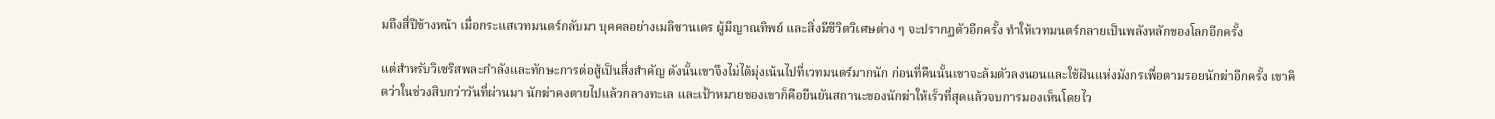มถึงสี่ปีข้างหน้า เมื่อกระแสเวทมนตร์กลับมา บุคคลอย่างเมลิซานเดร ผู้มีญาณทิพย์ และสิ่งมีชีวิตวิเศษต่าง ๆ จะปรากฏตัวอีกครั้ง ทำให้เวทมนตร์กลายเป็นพลังหลักของโลกอีกครั้ง

แต่สำหรับวิเซริสพละกำลังและทักษะการต่อสู้เป็นสิ่งสำคัญ ดังนั้นเขาจึงไม่ได้มุ่งเน้นไปที่เวทมนตร์มากนัก ก่อนที่คืนนั้นเขาจะล้มตัวลงนอนและใช้ฝันแห่งมังกรเพื่อตามรอยนักฆ่าอีกครั้ง เขาคิดว่าในช่วงสิบกว่าวันที่ผ่านมา นักฆ่าคงตายไปแล้วกลางทะเล และเป้าหมายของเขาก็คือยืนยันสถานะของนักฆ่าให้เร็วที่สุดแล้วจบการมองเห็นโดยไว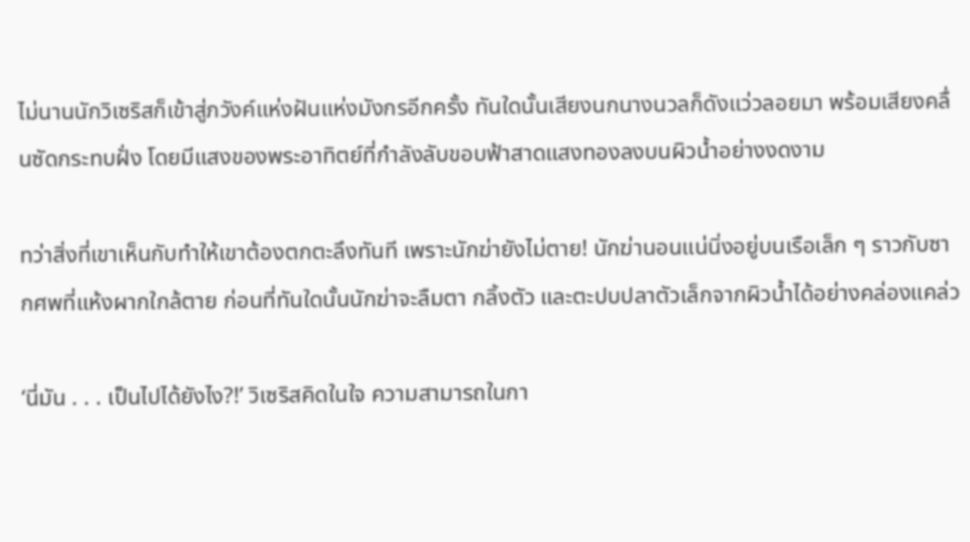ไม่นานนักวิเซริสก็เข้าสู่ภวังค์แห่งฝันแห่งมังกรอีกครั้ง ทันใดนั้นเสียงนกนางนวลก็ดังแว่วลอยมา พร้อมเสียงคลื่นซัดกระทบฝั่ง โดยมีแสงของพระอาทิตย์ที่กำลังลับขอบฟ้าสาดแสงทองลงบนผิวน้ำอย่างงดงาม

ทว่าสิ่งที่เขาเห็นกับทำให้เขาต้องตกตะลึงทันที เพราะนักฆ่ายังไม่ตาย! นักฆ่านอนแน่นิ่งอยู่บนเรือเล็ก ๆ ราวกับซากศพที่แห้งผากใกล้ตาย ก่อนที่ทันใดนั้นนักฆ่าจะลืมตา กลิ้งตัว และตะปบปลาตัวเล็กจากผิวน้ำได้อย่างคล่องแคล่ว

‘นี่มัน . . . เป็นไปได้ยังไง?!’ วิเซริสคิดในใจ ความสามารถในกา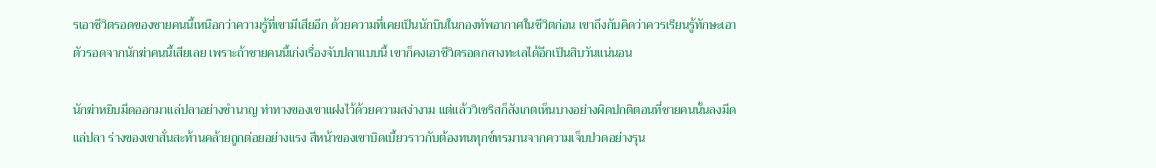รเอาชีวิตรอดของชายคนนี้เหนือกว่าความรู้ที่เขามีเสียอีก ด้วยความที่เคยเป็นนักบินในกองทัพอากาศในชีวิตก่อน เขาถึงกับคิดว่าควรเรียนรู้ทักษะเอาตัวรอดจากนักฆ่าคนนี้เสียเลย เพราะถ้าชายคนนี้เก่งเรื่องจับปลาแบบนี้ เขาก็คงเอาชีวิตรอดกลางทะเลได้อีกเป็นสิบวันแน่นอน

นักฆ่าหยิบมีดออกมาแล่ปลาอย่างชำนาญ ท่าทางของเขาแฝงไว้ด้วยความสง่างาม แต่แล้ววิเซริสก็สังเกตเห็นบางอย่างผิดปกติตอนที่ชายคนนั้นลงมีดแล่ปลา ร่างของเขาสั่นสะท้านคล้ายถูกต่อยอย่างแรง สีหน้าของเขาบิดเบี้ยวราวกับต้องทนทุกข์ทรมานจากความเจ็บปวดอย่างรุน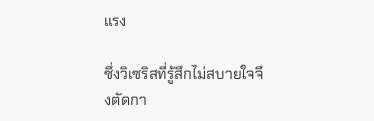แรง

ซึ่งวิเซริสที่รู้สึกไม่สบายใจจึงตัดกา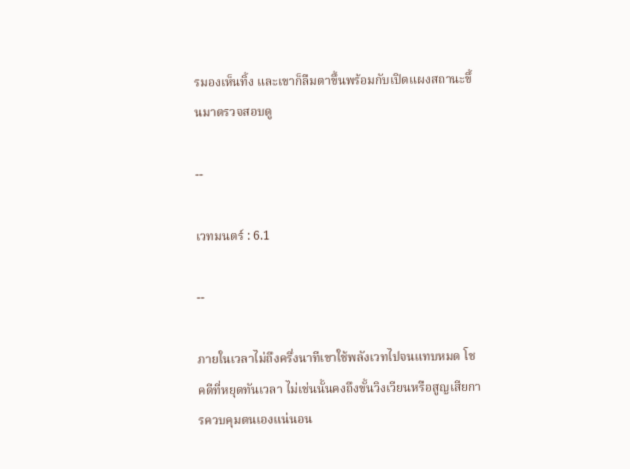รมองเห็นทิ้ง และเขาก็ลืมตาขึ้นพร้อมกับเปิดแผงสถานะขึ้นมาตรวจสอบดู

--

เวทมนตร์ : 6.1

--

ภายในเวลาไม่ถึงครึ่งนาทีเขาใช้พลังเวทไปจนแทบหมด โชคดีที่หยุดทันเวลา ไม่เช่นนั้นคงถึงขั้นวิงเวียนหรือสูญเสียการควบคุมตนเองแน่นอน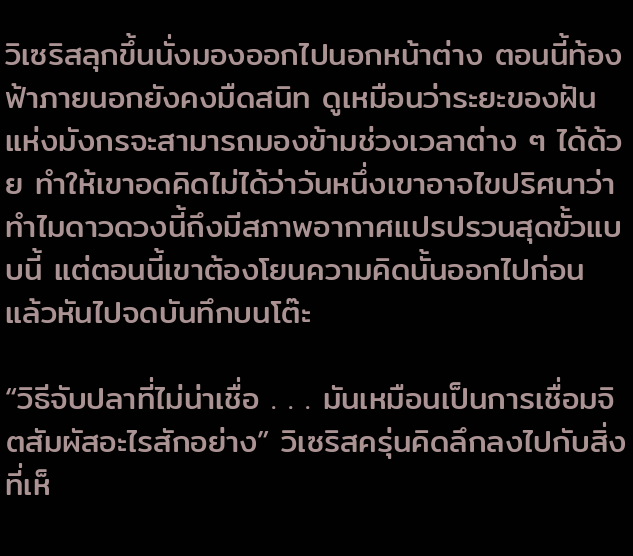วิเซริสลุกขึ้นนั่งมองออกไปนอกหน้าต่าง ตอนนี้ท้องฟ้าภายนอกยังคงมืดสนิท ดูเหมือนว่าระยะของฝันแห่งมังกรจะสามารถมองข้ามช่วงเวลาต่าง ๆ ได้ด้วย ทำให้เขาอดคิดไม่ได้ว่าวันหนึ่งเขาอาจไขปริศนาว่าทำไมดาวดวงนี้ถึงมีสภาพอากาศแปรปรวนสุดขั้วแบบนี้ แต่ตอนนี้เขาต้องโยนความคิดนั้นออกไปก่อน แล้วหันไปจดบันทึกบนโต๊ะ

“วิธีจับปลาที่ไม่น่าเชื่อ . . . มันเหมือนเป็นการเชื่อมจิตสัมผัสอะไรสักอย่าง” วิเซริสครุ่นคิดลึกลงไปกับสิ่งที่เห็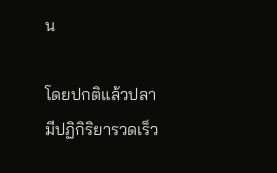น

โดยปกติแล้วปลามีปฏิกิริยารวดเร็ว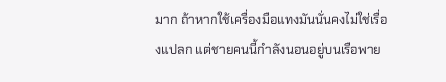มาก ถ้าหากใช้เครื่องมือแทงมันนั่นคงไม่ใช่เรื่องแปลก แต่ชายคนนี้กำลังนอนอยู่บนเรือพาย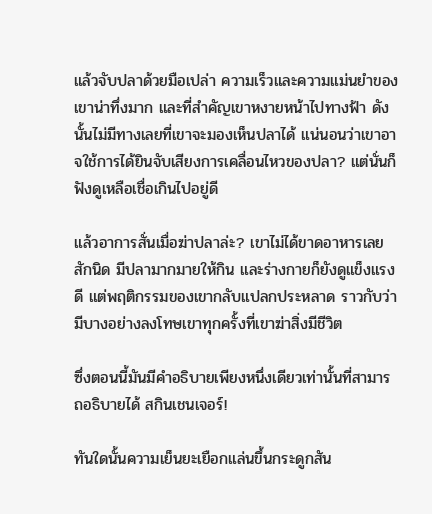แล้วจับปลาด้วยมือเปล่า ความเร็วและความแม่นยำของเขาน่าทึ่งมาก และที่สำคัญเขาหงายหน้าไปทางฟ้า ดังนั้นไม่มีทางเลยที่เขาจะมองเห็นปลาได้ แน่นอนว่าเขาอาจใช้การได้ยินจับเสียงการเคลื่อนไหวของปลา? แต่นั่นก็ฟังดูเหลือเชื่อเกินไปอยู่ดี

แล้วอาการสั่นเมื่อฆ่าปลาล่ะ? เขาไม่ได้ขาดอาหารเลยสักนิด มีปลามากมายให้กิน และร่างกายก็ยังดูแข็งแรงดี แต่พฤติกรรมของเขากลับแปลกประหลาด ราวกับว่ามีบางอย่างลงโทษเขาทุกครั้งที่เขาฆ่าสิ่งมีชีวิต

ซึ่งตอนนี้มันมีคำอธิบายเพียงหนึ่งเดียวเท่านั้นที่สามารถอธิบายได้ สกินเชนเจอร์!

ทันใดนั้นความเย็นยะเยือกแล่นขึ้นกระดูกสัน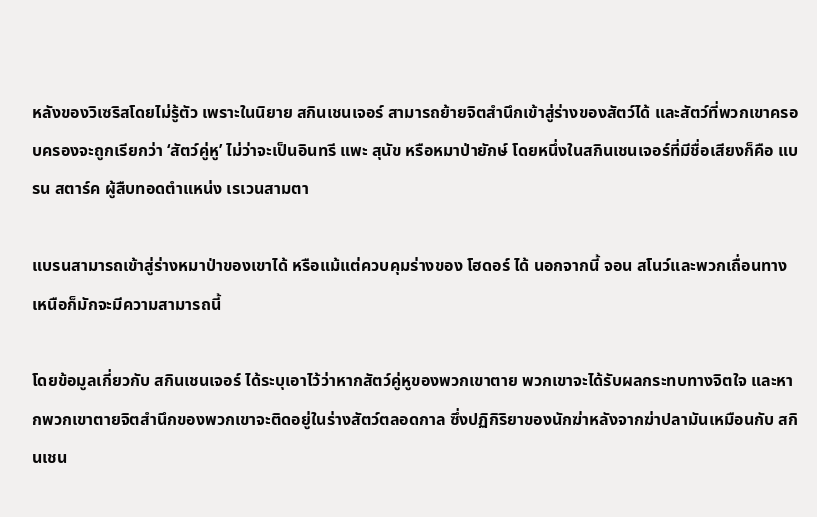หลังของวิเซริสโดยไม่รู้ตัว เพราะในนิยาย สกินเชนเจอร์ สามารถย้ายจิตสำนึกเข้าสู่ร่างของสัตว์ได้ และสัตว์ที่พวกเขาครอบครองจะถูกเรียกว่า ‘สัตว์คู่หู’ ไม่ว่าจะเป็นอินทรี แพะ สุนัข หรือหมาป่ายักษ์ โดยหนึ่งในสกินเชนเจอร์ที่มีชื่อเสียงก็คือ แบรน สตาร์ค ผู้สืบทอดตำแหน่ง เรเวนสามตา

แบรนสามารถเข้าสู่ร่างหมาป่าของเขาได้ หรือแม้แต่ควบคุมร่างของ โฮดอร์ ได้ นอกจากนี้ จอน สโนว์และพวกเถื่อนทางเหนือก็มักจะมีความสามารถนี้

โดยข้อมูลเกี่ยวกับ สกินเชนเจอร์ ได้ระบุเอาไว้ว่าหากสัตว์คู่หูของพวกเขาตาย พวกเขาจะได้รับผลกระทบทางจิตใจ และหากพวกเขาตายจิตสำนึกของพวกเขาจะติดอยู่ในร่างสัตว์ตลอดกาล ซึ่งปฏิกิริยาของนักฆ่าหลังจากฆ่าปลามันเหมือนกับ สกินเชน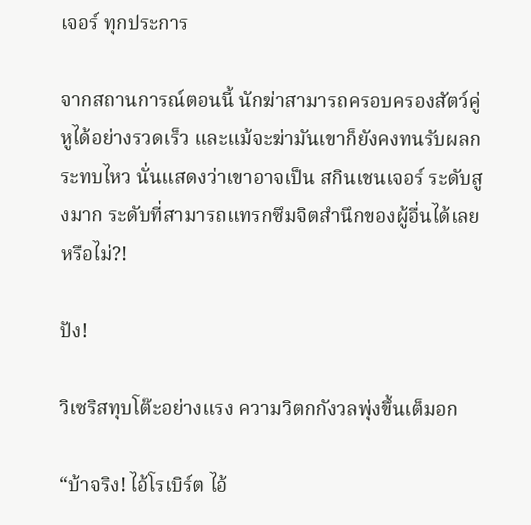เจอร์ ทุกประการ

จากสถานการณ์ตอนนี้ นักฆ่าสามารถครอบครองสัตว์คู่หูได้อย่างรวดเร็ว และแม้จะฆ่ามันเขาก็ยังคงทนรับผลกระทบไหว นั่นแสดงว่าเขาอาจเป็น สกินเชนเจอร์ ระดับสูงมาก ระดับที่สามารถแทรกซึมจิตสำนึกของผู้อื่นได้เลยหรือไม่?!

ปัง!

วิเซริสทุบโต๊ะอย่างแรง ความวิตกกังวลพุ่งขึ้นเต็มอก

“บ้าจริง! ไอ้โรเบิร์ต ไอ้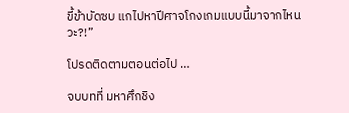ขี้ข้าบัดซบ แกไปหาปีศาจโกงเกมแบบนี้มาจากไหนวะ?!”

โปรดติดตามตอนต่อไป …

จบบทที่ มหาศึกชิง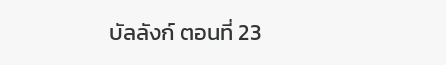บัลลังก์ ตอนที่ 23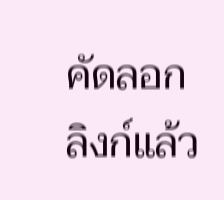คัดลอกลิงก์แล้ว